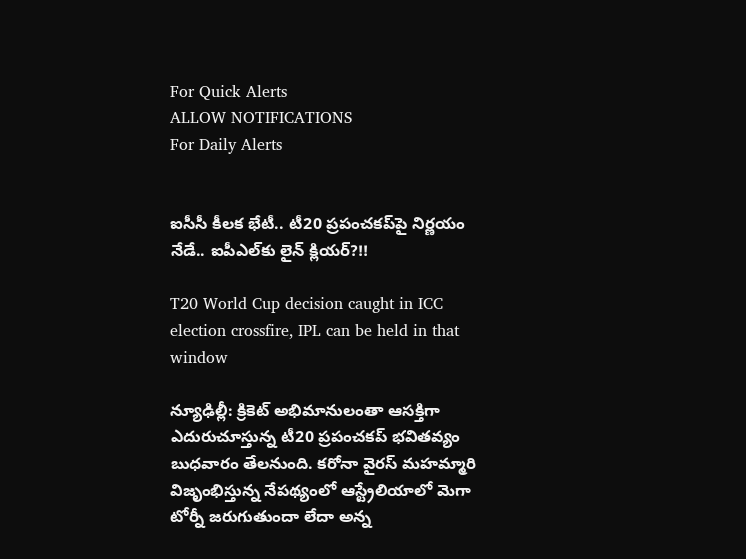For Quick Alerts
ALLOW NOTIFICATIONS
For Daily Alerts


ఐసీసీ కీలక భేటీ.. టీ20 ప్రపంచకప్‌పై నిర్ణయం నేడే.. ఐపీఎల్‌కు లైన్‌ క్లియర్‌?!!

T20 World Cup decision caught in ICC election crossfire, IPL can be held in that window

న్యూఢిల్లీ: క్రికెట్‌ అభిమానులంతా ఆసక్తిగా ఎదురుచూస్తున్న టీ20 ప్రపంచకప్‌ భవితవ్యం బుధవారం తేలనుంది. కరోనా వైరస్ మహమ్మారి విజృంభిస్తున్న నేపథ్యంలో ఆస్ట్రేలియాలో మెగా టోర్నీ జరుగుతుందా లేదా అన్న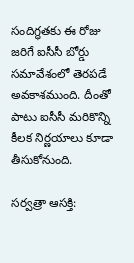సందిగ్ధతకు ఈ రోజు జరిగే ఐసీసీ బోర్డు సమావేశంలో తెరపడే అవకాశముంది. దీంతో పాటు ఐసీసీ మరికొన్ని కీలక నిర్ణయాలు కూడా తీసుకోనుంది.

సర్వత్రా ఆసక్తి: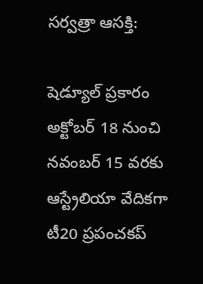సర్వత్రా ఆసక్తి:

షెడ్యూల్‌ ప్రకారం అక్టోబర్‌ 18 నుంచి నవంబర్‌ 15 వరకు ఆస్ట్రేలియా వేదికగా టీ20 ప్రపంచకప్‌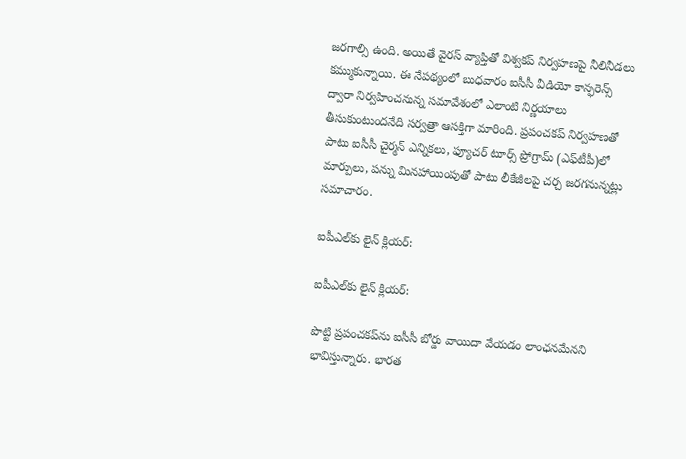జరగాల్సి ఉంది. అయితే వైరస్ వ్యాప్తితో విశ్వకప్‌ నిర్వహణపై నీలినీడలు కమ్ముకున్నాయి. ఈ నేపథ్యంలో బుధవారం ఐసీసీ వీడియో కాన్ఫరెన్స్‌ ద్వారా నిర్వహించనున్న సమావేశంలో ఎలాంటి నిర్ణయాలు తీసుకుంటుందనేది సర్వత్రా ఆసక్తిగా మారింది. ప్రపంచకప్‌ నిర్వహణతో పాటు ఐసీసీ చైర్మన్‌ ఎన్నికలు, ఫ్యూచర్‌ టూర్స్‌ ప్రోగ్రామ్‌ (ఎఫ్‌టీపీ)లో మార్పులు, పన్ను మినహాయింపుతో పాటు లీకేజీలపై చర్చ జరగనున్నట్లు సమాచారం.

ఐపీఎల్‌కు లైన్‌ క్లియర్:

ఐపీఎల్‌కు లైన్‌ క్లియర్:

పొట్టి ప్రపంచకప్‌ను ఐసీసీ బోర్డు వాయిదా వేయడం లాంఛనమేనని భావిస్తున్నారు. భారత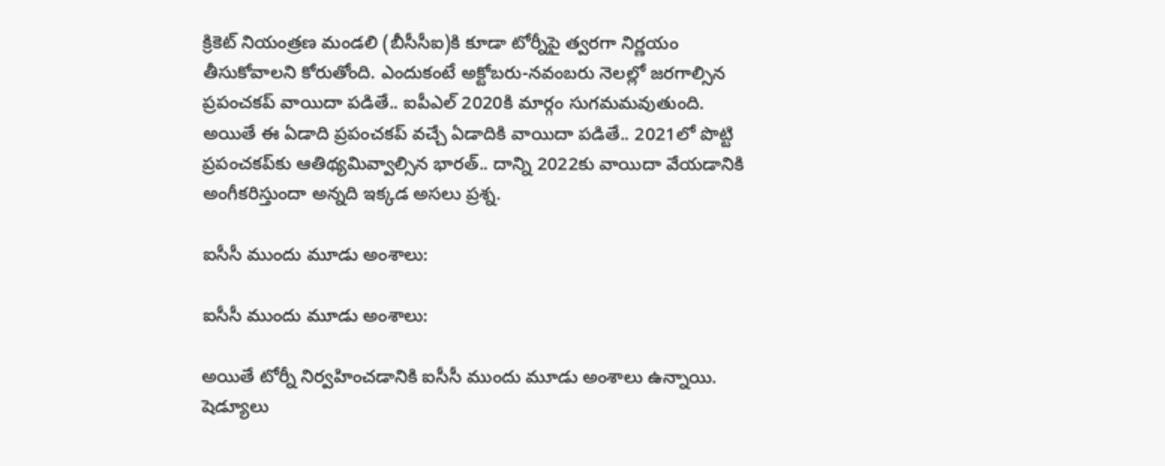క్రికెట్‌ నియంత్రణ మండలి (బీసీసీఐ)కి కూడా టోర్నీపై త్వరగా నిర్ణయం తీసుకోవాలని కోరుతోంది. ఎందుకంటే అక్టోబరు-నవంబరు నెలల్లో జరగాల్సిన ప్రపంచకప్‌ వాయిదా పడితే.. ఐపీఎల్ 2020కి మార్గం సుగమమవుతుంది. అయితే ఈ ఏడాది ప్రపంచకప్‌ వచ్చే ఏడాదికి వాయిదా పడితే.. 2021లో పొట్టి ప్రపంచకప్‌కు ఆతిథ్యమివ్వాల్సిన భారత్‌.. దాన్ని 2022కు వాయిదా వేయడానికి అంగీకరిస్తుందా అన్నది ఇక్కడ అసలు ప్రశ్న.

ఐసీసీ ముందు మూడు అంశాలు:

ఐసీసీ ముందు మూడు అంశాలు:

అయితే టోర్నీ నిర్వహించడానికి ఐసీసీ ముందు మూడు అంశాలు ఉన్నాయి. షెడ్యూలు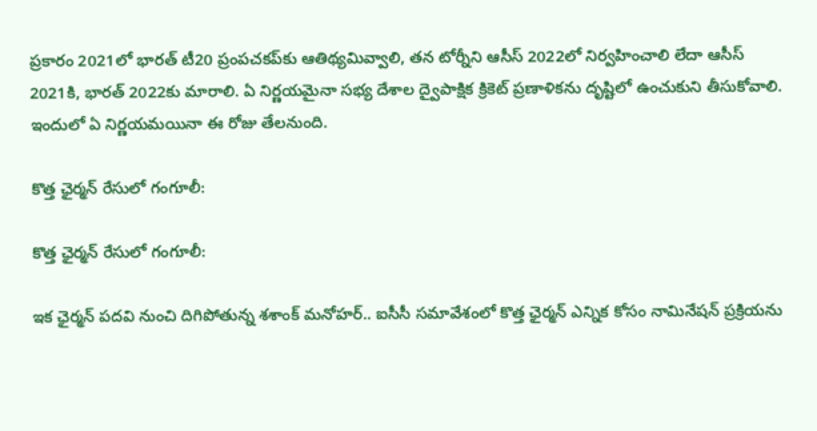ప్రకారం 2021లో భారత్‌ టీ20 ప్రంపచకప్‌కు ఆతిథ్యమివ్వాలి, తన టోర్నీని ఆసీస్‌ 2022లో నిర్వహించాలి లేదా ఆసీస్‌ 2021కి, భారత్‌ 2022కు మారాలి. ఏ నిర్ణయమైనా సభ్య దేశాల ద్వైపాక్షిక క్రికెట్‌ ప్రణాళికను దృష్టిలో ఉంచుకుని తీసుకోవాలి. ఇందులో ఏ నిర్ణయమయినా ఈ రోజు తేలనుంది.

కొత్త ఛైర్మన్‌ రేసులో గంగూలీ:

కొత్త ఛైర్మన్‌ రేసులో గంగూలీ:

ఇక ఛైర్మన్‌ పదవి నుంచి దిగిపోతున్న శశాంక్‌ మనోహర్‌.. ఐసీసీ సమావేశంలో కొత్త ఛైర్మన్‌ ఎన్నిక కోసం నామినేషన్‌ ప్రక్రియను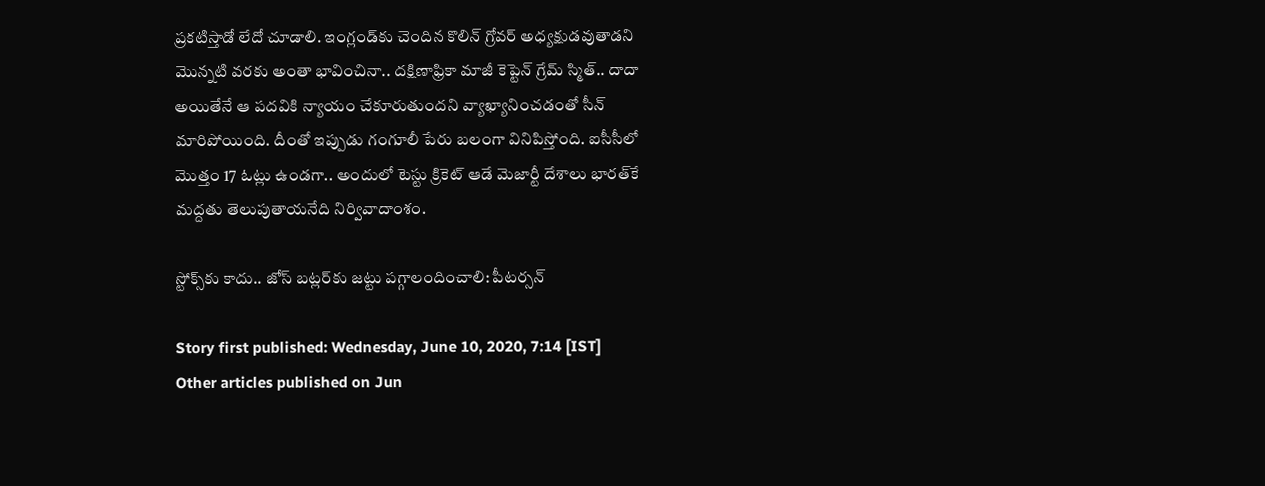ప్రకటిస్తాడో లేదో చూడాలి. ఇంగ్లండ్‌కు చెందిన కొలిన్‌ గ్రోవర్‌ అధ్యక్షుడవుతాడని మొన్నటి వరకు అంతా భావించినా.. దక్షిణాఫ్రికా మాజీ కెప్టెన్‌ గ్రేమ్‌ స్మిత్‌.. దాదా అయితేనే ఆ పదవికి న్యాయం చేకూరుతుందని వ్యాఖ్యానించడంతో సీన్‌ మారిపోయింది. దీంతో ఇప్పుడు గంగూలీ పేరు బలంగా వినిపిస్తోంది. ఐసీసీలో మొత్తం 17 ఓట్లు ఉండగా.. అందులో టెస్టు క్రికెట్‌ ఆడే మెజార్టీ దేశాలు భారత్‌కే మద్దతు తెలుపుతాయనేది నిర్వివాదాంశం.

స్టోక్స్‌కు కాదు.. జోస్ బట్లర్‌కు జట్టు పగ్గాలందించాలి: పీటర్సన్

Story first published: Wednesday, June 10, 2020, 7:14 [IST]
Other articles published on Jun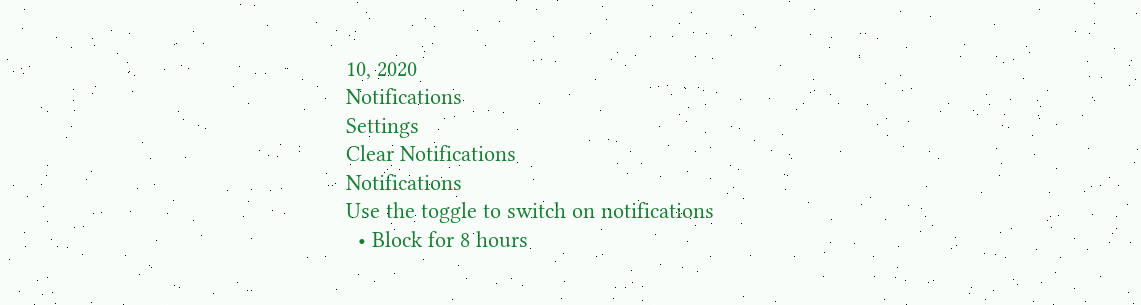10, 2020
Notifications
Settings
Clear Notifications
Notifications
Use the toggle to switch on notifications
  • Block for 8 hours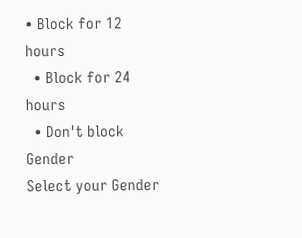• Block for 12 hours
  • Block for 24 hours
  • Don't block
Gender
Select your Gender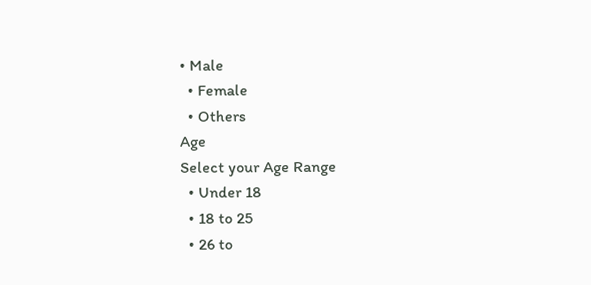• Male
  • Female
  • Others
Age
Select your Age Range
  • Under 18
  • 18 to 25
  • 26 to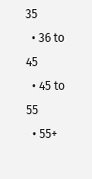35
  • 36 to 45
  • 45 to 55
  • 55+